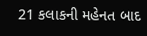21 કલાકની મહેનત બાદ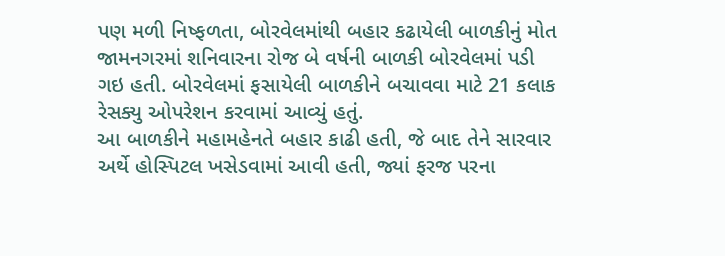પણ મળી નિષ્ફળતા, બોરવેલમાંથી બહાર કઢાયેલી બાળકીનું મોત
જામનગરમાં શનિવારના રોજ બે વર્ષની બાળકી બોરવેલમાં પડી ગઇ હતી. બોરવેલમાં ફસાયેલી બાળકીને બચાવવા માટે 21 કલાક રેસક્યુ ઓપરેશન કરવામાં આવ્યું હતું.
આ બાળકીને મહામહેનતે બહાર કાઢી હતી, જે બાદ તેને સારવાર અર્થે હોસ્પિટલ ખસેડવામાં આવી હતી, જ્યાં ફરજ પરના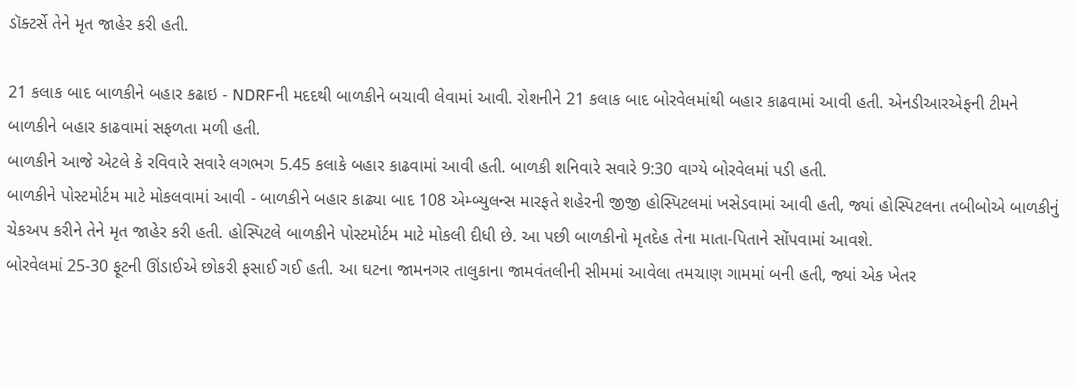ડૉક્ટર્સે તેને મૃત જાહેર કરી હતી.

21 કલાક બાદ બાળકીને બહાર કઢાઇ - NDRFની મદદથી બાળકીને બચાવી લેવામાં આવી. રોશનીને 21 કલાક બાદ બોરવેલમાંથી બહાર કાઢવામાં આવી હતી. એનડીઆરએફની ટીમને બાળકીને બહાર કાઢવામાં સફળતા મળી હતી.
બાળકીને આજે એટલે કે રવિવારે સવારે લગભગ 5.45 કલાકે બહાર કાઢવામાં આવી હતી. બાળકી શનિવારે સવારે 9:30 વાગ્યે બોરવેલમાં પડી હતી.
બાળકીને પોસ્ટમોર્ટમ માટે મોકલવામાં આવી - બાળકીને બહાર કાઢ્યા બાદ 108 એમ્બ્યુલન્સ મારફતે શહેરની જીજી હોસ્પિટલમાં ખસેડવામાં આવી હતી, જ્યાં હોસ્પિટલના તબીબોએ બાળકીનું ચેકઅપ કરીને તેને મૃત જાહેર કરી હતી. હોસ્પિટલે બાળકીને પોસ્ટમોર્ટમ માટે મોકલી દીધી છે. આ પછી બાળકીનો મૃતદેહ તેના માતા-પિતાને સોંપવામાં આવશે.
બોરવેલમાં 25-30 ફૂટની ઊંડાઈએ છોકરી ફસાઈ ગઈ હતી. આ ઘટના જામનગર તાલુકાના જામવંતલીની સીમમાં આવેલા તમચાણ ગામમાં બની હતી, જ્યાં એક ખેતર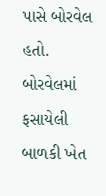પાસે બોરવેલ હતો. બોરવેલમાં ફસાયેલી બાળકી ખેત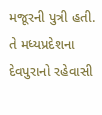મજૂરની પુત્રી હતી. તે મધ્યપ્રદેશના દેવપુરાનો રહેવાસી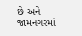છે અને જામનગરમાં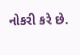નોકરી કરે છે.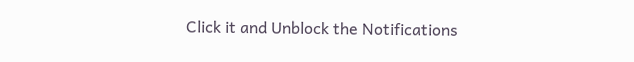Click it and Unblock the Notifications